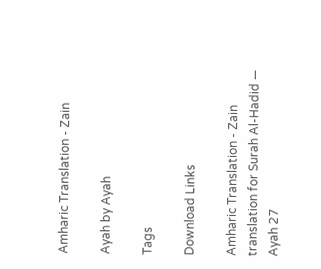Amharic Translation - Zain

Ayah by Ayah

Tags

Download Links

Amharic Translation - Zain translation for Surah Al-Hadid — Ayah 27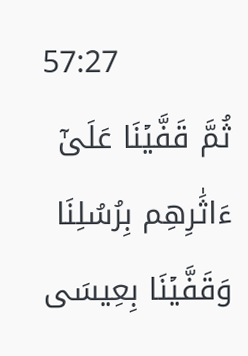57:27
ثُمَّ قَفَّيۡنَا عَلَىٰٓ ءَاثَٰرِهِم بِرُسُلِنَا وَقَفَّيۡنَا بِعِيسَى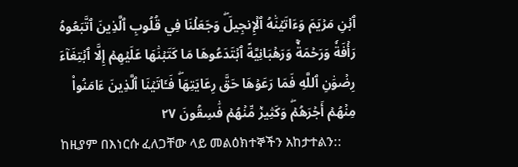ٱبۡنِ مَرۡيَمَ وَءَاتَيۡنَٰهُ ٱلۡإِنجِيلَۖ وَجَعَلۡنَا فِي قُلُوبِ ٱلَّذِينَ ٱتَّبَعُوهُ رَأۡفَةٗ وَرَحۡمَةٗۚ وَرَهۡبَانِيَّةً ٱبۡتَدَعُوهَا مَا كَتَبۡنَٰهَا عَلَيۡهِمۡ إِلَّا ٱبۡتِغَآءَ رِضۡوَٰنِ ٱللَّهِ فَمَا رَعَوۡهَا حَقَّ رِعَايَتِهَاۖ فَـَٔاتَيۡنَا ٱلَّذِينَ ءَامَنُواْ مِنۡهُمۡ أَجۡرَهُمۡۖ وَكَثِيرٞ مِّنۡهُمۡ فَٰسِقُونَ ٢٧
ከዚያም በእነርሱ ፈለጋቸው ላይ መልዕክተኞችን አከታተልን::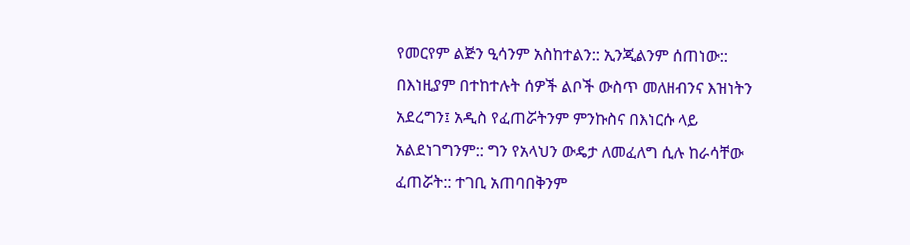የመርየም ልጅን ዒሳንም አስከተልን:: ኢንጂልንም ሰጠነው:: በእነዚያም በተከተሉት ሰዎች ልቦች ውስጥ መለዘብንና እዝነትን አደረግን፤ አዲስ የፈጠሯትንም ምንኩስና በእነርሱ ላይ አልደነገግንም:: ግን የአላህን ውዴታ ለመፈለግ ሲሉ ከራሳቸው ፈጠሯት:: ተገቢ አጠባበቅንም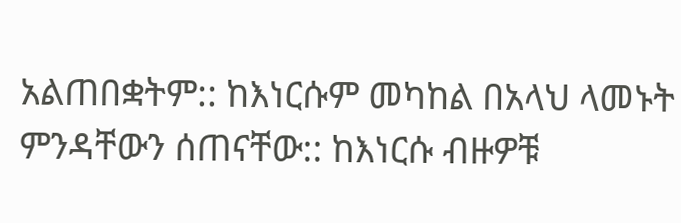አልጠበቋትም:: ከእነርሱም መካከል በአላህ ላመኑት ምንዳቸውን ሰጠናቸው:: ከእነርሱ ብዙዎቹ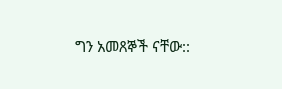ግን አመጸኞች ናቸው::